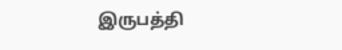இருபத்தி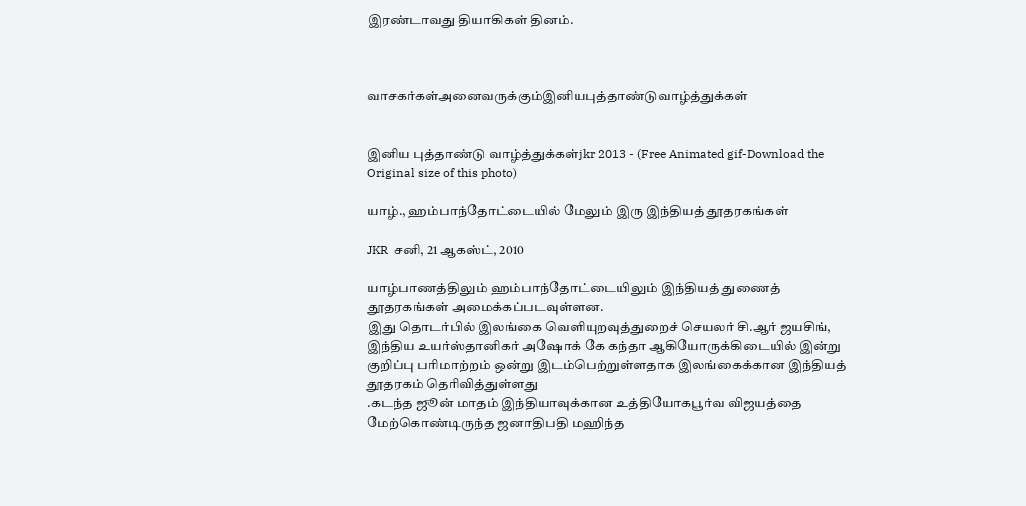இரண்டாவது தியாகிகள் தினம்.



வாசகர்கள்அனைவருக்கும்இனியபுத்தாண்டுவாழ்த்துக்கள்


இனிய புத்தாண்டு வாழ்த்துக்கள்jkr 2013 - (Free Animated gif-Download the Original size of this photo)

யாழ்., ஹம்பாந்தோட்டையில் மேலும் இரு இந்தியத் தூதரகங்கள்

JKR  சனி, 21 ஆகஸ்ட், 2010

யாழ்பாணத்திலும் ஹம்பாந்தோட்டையிலும் இந்தியத் துணைத் தூதரகங்கள் அமைக்கப்படவுள்ளன.
இது தொடர்பில் இலங்கை வெளியுறவுத்துறைச் செயலர் சி.ஆர் ஜயசிங், இந்திய உயர்ஸ்தானிகர் அஷோக் கே கந்தா ஆகியோருக்கிடையில் இன்று குறிப்பு பரிமாற்றம் ஒன்று இடம்பெற்றுள்ளதாக இலங்கைக்கான இந்தியத் தூதரகம் தெரிவித்துள்ளது
.கடந்த ஜூன் மாதம் இந்தியாவுக்கான உத்தியோகபூர்வ விஜயத்தை மேற்கொண்டிருந்த ஜனாதிபதி மஹிந்த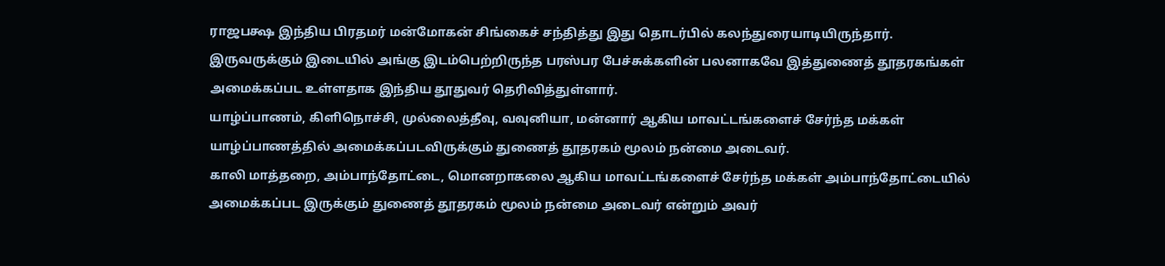ராஜபக்ஷ இந்திய பிரதமர் மன்மோகன் சிங்கைச் சந்தித்து இது தொடர்பில் கலந்துரையாடியிருந்தார்.
இருவருக்கும் இடையில் அங்கு இடம்பெற்றிருந்த பரஸ்பர பேச்சுக்களின் பலனாகவே இத்துணைத் தூதரகங்கள் அமைக்கப்பட உள்ளதாக இந்திய தூதுவர் தெரிவித்துள்ளார்.
யாழ்ப்பாணம், கிளிநொச்சி, முல்லைத்தீவு, வவுனியா, மன்னார் ஆகிய மாவட்டங்களைச் சேர்ந்த மக்கள் யாழ்ப்பாணத்தில் அமைக்கப்படவிருக்கும் துணைத் தூதரகம் மூலம் நன்மை அடைவர்.
காலி மாத்தறை, அம்பாந்தோட்டை, மொனறாகலை ஆகிய மாவட்டங்களைச் சேர்ந்த மக்கள் அம்பாந்தோட்டையில் அமைக்கப்பட இருக்கும் துணைத் தூதரகம் மூலம் நன்மை அடைவர் என்றும் அவர்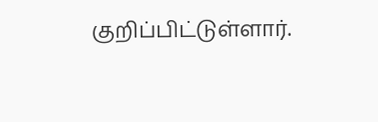குறிப்பிட்டுள்ளார்.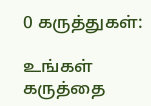0 கருத்துகள்:

உங்கள் கருத்தை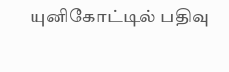யுனிகோட்டில் பதிவு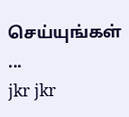செய்யுங்கள் ...
jkr jkr